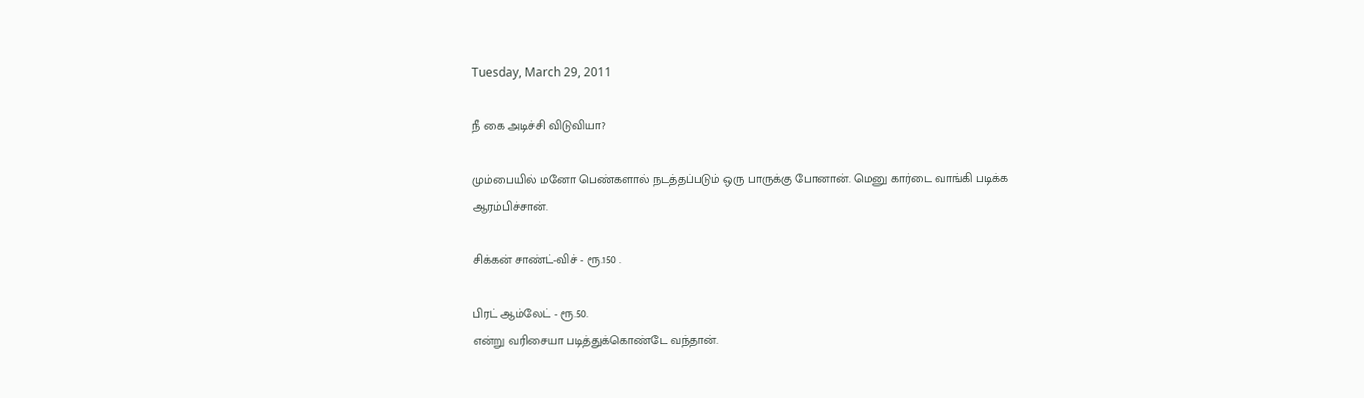Tuesday, March 29, 2011

நீ கை அடிச்சி விடுவியா?

மும்பையில் மனோ பெண்களால் நடத்தப்படும் ஒரு பாருக்கு போனான். மெனு கார்டை வாங்கி படிக்க ஆரம்பிச்சான்.

சிக்கன் சாண்ட்-விச் - ரூ.150 .

பிரட் ஆம்லேட் - ரூ.50.
என்று வரிசையா படித்துக்கொண்டே வந்தான்.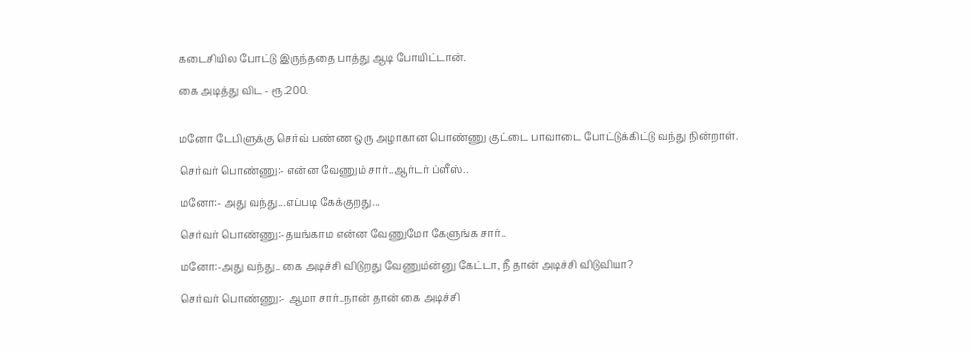கடைசியில போட்டு இருந்ததை பாத்து ஆடி போயிட்டான்.

கை அடித்து விட - ரூ.200.


மனோ டேபிளுக்கு செர்வ் பண்ண ஒரு அழாகான பொண்ணு குட்டை பாவாடை போட்டுக்கிட்டு வந்து நின்றாள்.

செர்வர் பொண்ணு:- என்ன வேணும் சார்..ஆர்டர் ப்ளீஸ்..

மனோ:- அது வந்து...எப்படி கேக்குறது...

செர்வர் பொண்ணு:-தயங்காம என்ன வேணுமோ கேளுங்க சார்..

மனோ:-அது வந்து.. கை அடிச்சி விடுறது வேணும்ன்னு கேட்டா, நீ தான் அடிச்சி விடுவியா?

செர்வர் பொண்ணு:- ஆமா சார்..நான் தான் கை அடிச்சி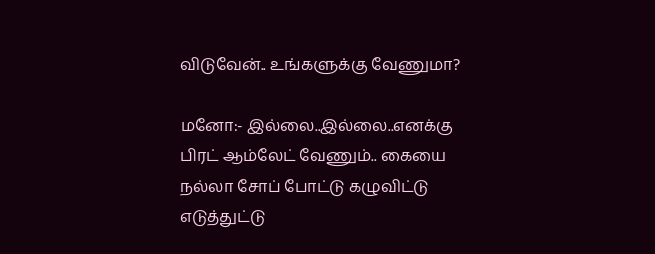விடுவேன்.. உங்களுக்கு வேணுமா?

மனோ:- இல்லை..இல்லை..எனக்கு பிரட் ஆம்லேட் வேணும்.. கையை நல்லா சோப் போட்டு கழுவிட்டு எடுத்துட்டு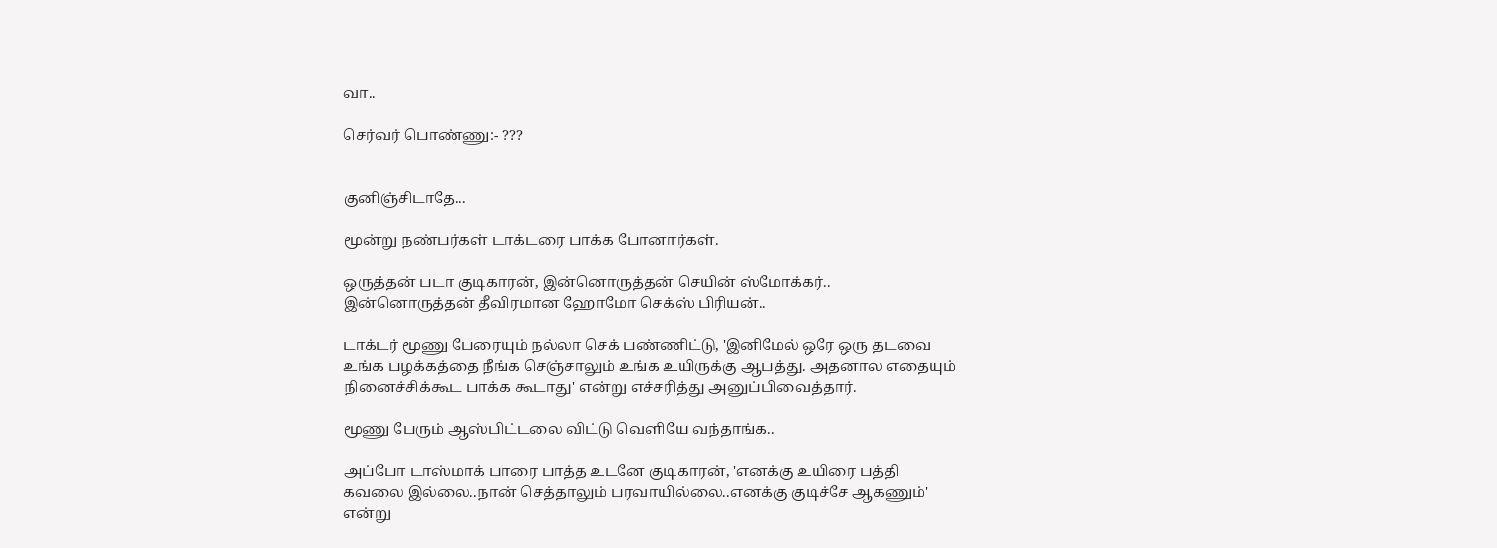வா..

செர்வர் பொண்ணு:- ???


குனிஞ்சிடாதே...

மூன்று நண்பர்கள் டாக்டரை பாக்க போனார்கள்.

ஒருத்தன் படா குடிகாரன், இன்னொருத்தன் செயின் ஸ்மோக்கர்.. இன்னொருத்தன் தீவிரமான ஹோமோ செக்ஸ் பிரியன்..

டாக்டர் மூணு பேரையும் நல்லா செக் பண்ணிட்டு, 'இனிமேல் ஒரே ஒரு தடவை உங்க பழக்கத்தை நீங்க செஞ்சாலும் உங்க உயிருக்கு ஆபத்து. அதனால எதையும் நினைச்சிக்கூட பாக்க கூடாது' என்று எச்சரித்து அனுப்பிவைத்தார்.

மூணு பேரும் ஆஸ்பிட்டலை விட்டு வெளியே வந்தாங்க..

அப்போ டாஸ்மாக் பாரை பாத்த உடனே குடிகாரன், 'எனக்கு உயிரை பத்தி கவலை இல்லை..நான் செத்தாலும் பரவாயில்லை..எனக்கு குடிச்சே ஆகணும்' என்று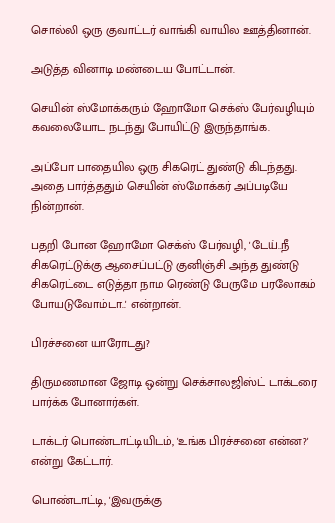சொல்லி ஒரு குவாட்டர் வாங்கி வாயில ஊத்தினான்.

அடுத்த வினாடி மண்டைய போட்டான்.

செயின் ஸ்மோக்கரும் ஹோமோ செக்ஸ் பேர்வழியும் கவலையோட நடந்து போயிட்டு இருந்தாங்க.

அப்போ பாதையில ஒரு சிகரெட் துண்டு கிடந்தது. அதை பார்த்ததும் செயின் ஸ்மோக்கர் அப்படியே நின்றான்.

பதறி போன ஹோமோ செக்ஸ் பேர்வழி, 'டேய்..நீ சிகரெட்டுக்கு ஆசைப்பட்டு குனிஞ்சி அந்த துண்டு சிகரெட்டை எடுத்தா நாம ரெண்டு பேருமே பரலோகம் போயடுவோம்டா..' என்றான்.

பிரச்சனை யாரோடது?

திருமணமான ஜோடி ஒன்று செக்சாலஜிஸ்ட் டாக்டரை பார்க்க போனார்கள்.

டாக்டர் பொண்டாட்டியிடம், 'உங்க பிரச்சனை என்ன?' என்று கேட்டார்.

பொண்டாட்டி, 'இவருக்கு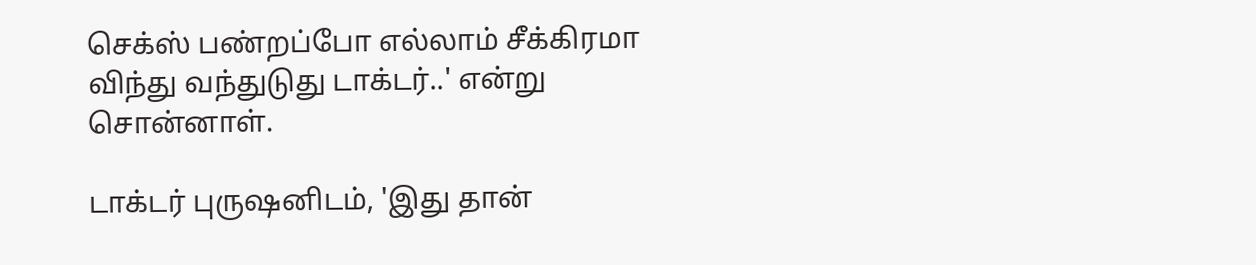செக்ஸ் பண்றப்போ எல்லாம் சீக்கிரமா விந்து வந்துடுது டாக்டர்..' என்று சொன்னாள்.

டாக்டர் புருஷனிடம், 'இது தான்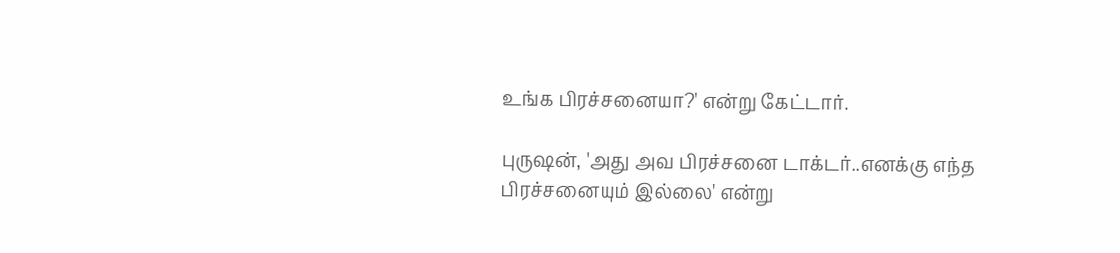உங்க பிரச்சனையா?' என்று கேட்டார்.

புருஷன், 'அது அவ பிரச்சனை டாக்டர்..எனக்கு எந்த பிரச்சனையும் இல்லை' என்று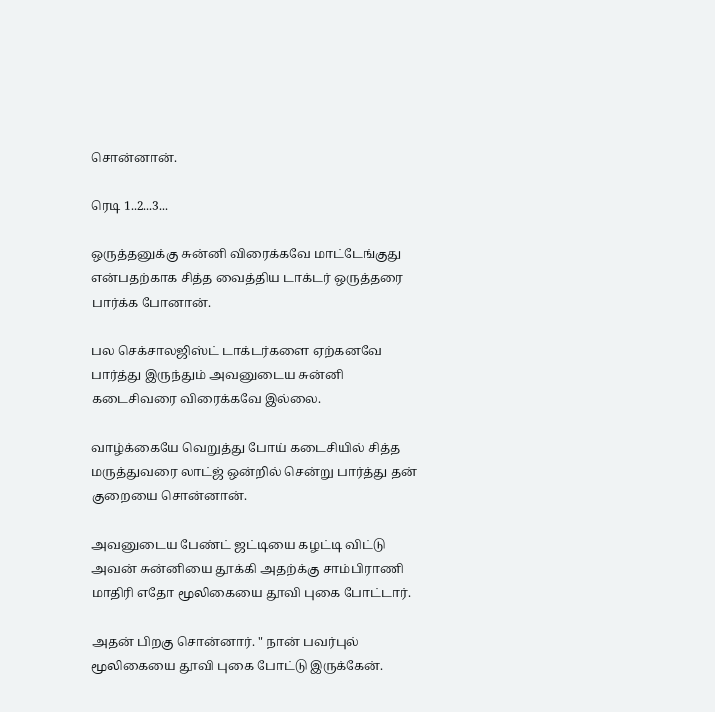சொன்னான்.

ரெடி 1..2...3...

ஒருத்தனுக்கு சுன்னி விரைக்கவே மாட்டேங்குது என்பதற்காக சித்த வைத்திய டாக்டர் ஒருத்தரை பார்க்க போனான்.

பல செக்சாலஜிஸ்ட் டாக்டர்களை ஏற்கனவே பார்த்து இருந்தும் அவனுடைய சுன்னி கடைசிவரை விரைக்கவே இல்லை.

வாழ்க்கையே வெறுத்து போய் கடைசியில் சித்த மருத்துவரை லாட்ஜ் ஒன்றில் சென்று பார்த்து தன் குறையை சொன்னான்.

அவனுடைய பேண்ட் ஜட்டியை கழட்டி விட்டு அவன் சுன்னியை தூக்கி அதற்க்கு சாம்பிராணி மாதிரி எதோ மூலிகையை தூவி புகை போட்டார்.

அதன் பிறகு சொன்னார். " நான் பவர்புல் மூலிகையை தூவி புகை போட்டு இருக்கேன்.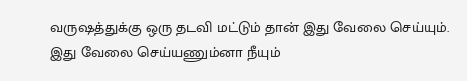வருஷத்துக்கு ஒரு தடவி மட்டும் தான் இது வேலை செய்யும். இது வேலை செய்யணும்னா நீயும்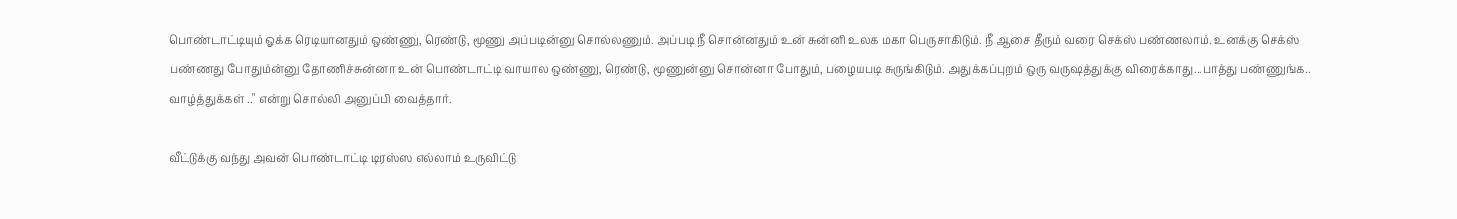பொண்டாட்டியும் ஓக்க ரெடியானதும் ஒண்ணு, ரெண்டு, மூணு அப்படின்னு சொல்லணும். அப்படி நீ சொன்னதும் உன் சுன்னி உலக மகா பெருசாகிடும். நீ ஆசை தீரும் வரை செக்ஸ் பண்ணலாம். உனக்கு செக்ஸ் பண்ணது போதும்ன்னு தோணிச்சுன்னா உன் பொண்டாட்டி வாயால ஒண்ணு, ரெண்டு, மூணுன்னு சொன்னா போதும், பழையபடி சுருங்கிடும். அதுக்கப்புறம் ஒரு வருஷத்துக்கு விரைக்காது...பாத்து பண்ணுங்க.. வாழ்த்துக்கள் .." என்று சொல்லி அனுப்பி வைத்தார்.

வீட்டுக்கு வந்து அவன் பொண்டாட்டி டிரஸ்ஸ எல்லாம் உருவிட்டு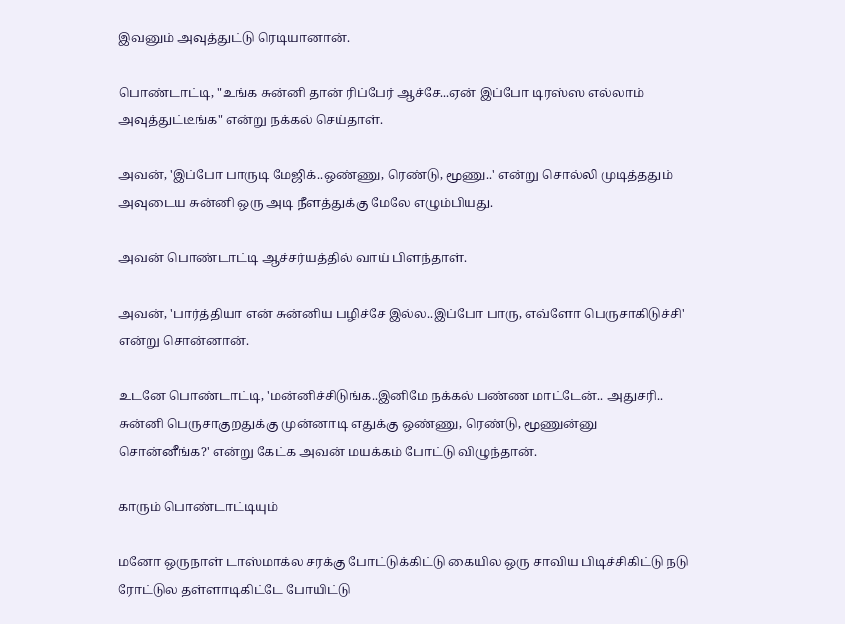இவனும் அவுத்துட்டு ரெடியானான்.

பொண்டாட்டி, "உங்க சுன்னி தான் ரிப்பேர் ஆச்சே...ஏன் இப்போ டிரஸ்ஸ எல்லாம் அவுத்துட்டீங்க" என்று நக்கல் செய்தாள்.

அவன், 'இப்போ பாருடி மேஜிக்..ஒண்ணு, ரெண்டு, மூணு..' என்று சொல்லி முடித்ததும் அவுடைய சுன்னி ஒரு அடி நீளத்துக்கு மேலே எழும்பியது.

அவன் பொண்டாட்டி ஆச்சர்யத்தில் வாய் பிளந்தாள்.

அவன், 'பார்த்தியா என் சுன்னிய பழிச்சே இல்ல..இப்போ பாரு, எவ்ளோ பெருசாகிடுச்சி' என்று சொன்னான்.

உடனே பொண்டாட்டி, 'மன்னிச்சிடுங்க..இனிமே நக்கல் பண்ண மாட்டேன்.. அதுசரி.. சுன்னி பெருசாகுறதுக்கு முன்னாடி எதுக்கு ஒண்ணு, ரெண்டு, மூணுன்னு சொன்னீங்க?' என்று கேட்க அவன் மயக்கம் போட்டு விழுந்தான்.

காரும் பொண்டாட்டியும்

மனோ ஒருநாள் டாஸ்மாக்ல சரக்கு போட்டுக்கிட்டு கையில ஒரு சாவிய பிடிச்சிகிட்டு நடு ரோட்டுல தள்ளாடிகிட்டே போயிட்டு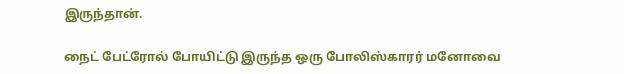இருந்தான்.

நைட் பேட்ரோல் போயிட்டு இருந்த ஒரு போலிஸ்காரர் மனோவை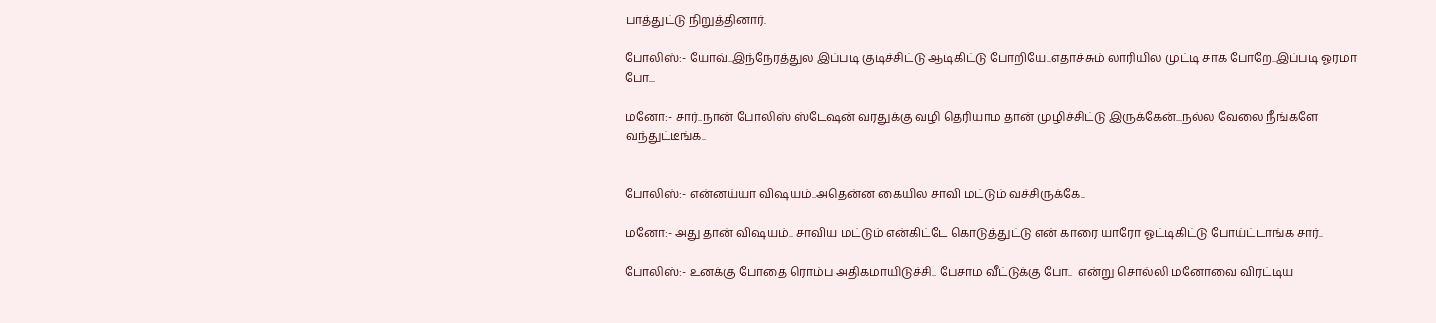பாத்துட்டு நிறுத்தினார்.

போலிஸ்:- யோவ்..இந்நேரத்துல இப்படி குடிச்சிட்டு ஆடிகிட்டு போறியே..எதாச்சும் லாரியில முட்டி சாக போறே..இப்படி ஓரமா போ...

மனோ:- சார்..நான் போலிஸ் ஸ்டேஷன் வரதுக்கு வழி தெரியாம தான் முழிச்சிட்டு இருக்கேன்...நல்ல வேலை நீங்களே வந்துட்டீங்க..


போலிஸ்:- என்னய்யா விஷயம்..அதென்ன கையில சாவி மட்டும் வச்சிருக்கே..

மனோ:- அது தான் விஷயம்.. சாவிய மட்டும் என்கிட்டே கொடுத்துட்டு என் காரை யாரோ ஓட்டிகிட்டு போய்ட்டாங்க சார்..

போலிஸ்:- உனக்கு போதை ரொம்ப அதிகமாயிடுச்சி.. பேசாம வீட்டுக்கு போ..  என்று சொல்லி மனோவை விரட்டிய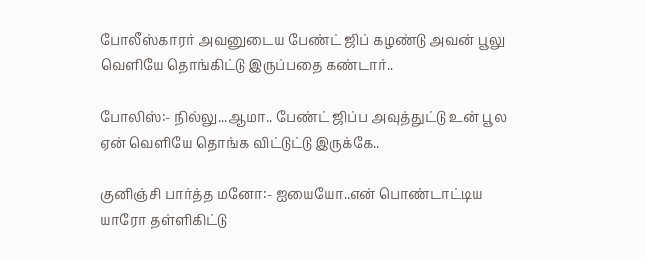போலீஸ்காரர் அவனுடைய பேண்ட் ஜிப் கழண்டு அவன் பூலு வெளியே தொங்கிட்டு இருப்பதை கண்டார்..

போலிஸ்:- நில்லு...ஆமா.. பேண்ட் ஜிப்ப அவுத்துட்டு உன் பூல ஏன் வெளியே தொங்க விட்டுட்டு இருக்கே..

குனிஞ்சி பார்த்த மனோ:- ஐயையோ..என் பொண்டாட்டிய யாரோ தள்ளிகிட்டு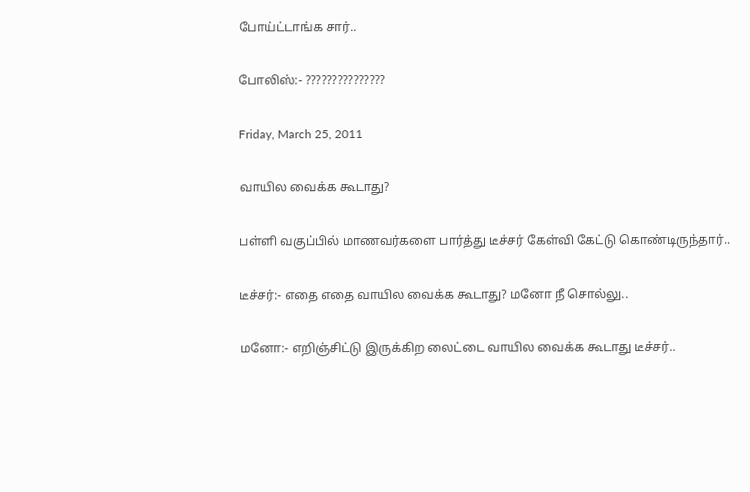போய்ட்டாங்க சார்..

போலிஸ்:- ???????????????

Friday, March 25, 2011

வாயில வைக்க கூடாது?

பள்ளி வகுப்பில் மாணவர்களை பார்த்து டீச்சர் கேள்வி கேட்டு கொண்டிருந்தார்..

டீச்சர்:- எதை எதை வாயில வைக்க கூடாது? மனோ நீ சொல்லு..

மனோ:- எறிஞ்சிட்டு இருக்கிற லைட்டை வாயில வைக்க கூடாது டீச்சர்..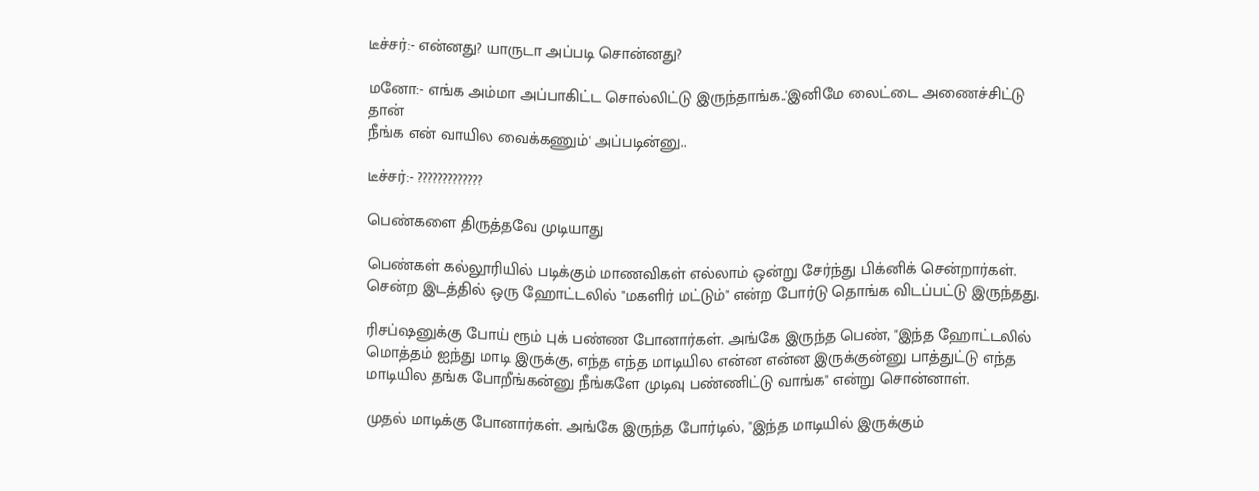டீச்சர்:- என்னது? யாருடா அப்படி சொன்னது?

மனோ:- எங்க அம்மா அப்பாகிட்ட சொல்லிட்டு இருந்தாங்க..'இனிமே லைட்டை அணைச்சிட்டு தான்
நீங்க என் வாயில வைக்கணும்' அப்படின்னு..

டீச்சர்:- ?????????????

பெண்களை திருத்தவே முடியாது

பெண்கள் கல்லூரியில் படிக்கும் மாணவிகள் எல்லாம் ஒன்று சேர்ந்து பிக்னிக் சென்றார்கள். சென்ற இடத்தில் ஒரு ஹோட்டலில் "மகளிர் மட்டும்" என்ற போர்டு தொங்க விடப்பட்டு இருந்தது.

ரிசப்ஷனுக்கு போய் ரூம் புக் பண்ண போனார்கள். அங்கே இருந்த பெண், "இந்த ஹோட்டலில் மொத்தம் ஐந்து மாடி இருக்கு, எந்த எந்த மாடியில என்ன என்ன இருக்குன்னு பாத்துட்டு எந்த மாடியில தங்க போறீங்கன்னு நீங்களே முடிவு பண்ணிட்டு வாங்க" என்று சொன்னாள்.

முதல் மாடிக்கு போனார்கள். அங்கே இருந்த போர்டில், "இந்த மாடியில் இருக்கும்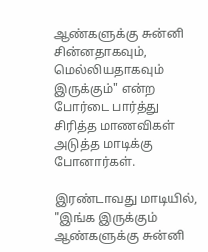ஆண்களுக்கு சுன்னி சின்னதாகவும், மெல்லியதாகவும் இருக்கும்" என்ற போர்டை பார்த்து சிரித்த மாணவிகள் அடுத்த மாடிக்கு போனார்கள்.

இரண்டாவது மாடியில், "இங்க இருக்கும் ஆண்களுக்கு சுன்னி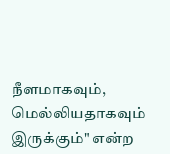நீளமாகவும், மெல்லியதாகவும் இருக்கும்" என்ற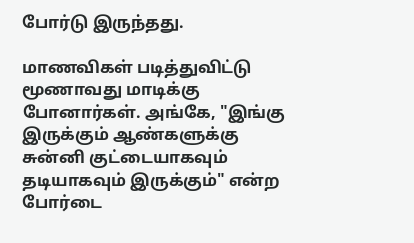போர்டு இருந்தது.

மாணவிகள் படித்துவிட்டு மூணாவது மாடிக்கு போனார்கள். அங்கே, "இங்கு இருக்கும் ஆண்களுக்கு சுன்னி குட்டையாகவும் தடியாகவும் இருக்கும்" என்ற போர்டை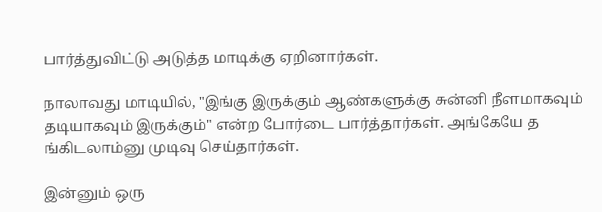பார்த்துவிட்டு அடுத்த மாடிக்கு ஏறினார்கள்.

நாலாவது மாடியில், "இங்கு இருக்கும் ஆண்களுக்கு சுன்னி நீளமாகவும் தடியாகவும் இருக்கும்" என்ற போர்டை பார்த்தார்கள். அங்கேயே த
ங்கிடலாம்னு முடிவு செய்தார்கள்.

இன்னும் ஒரு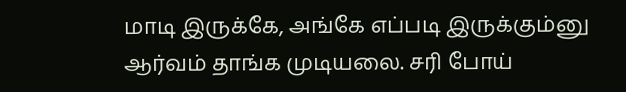மாடி இருக்கே, அங்கே எப்படி இருக்கும்னு ஆர்வம் தாங்க முடியலை. சரி போய்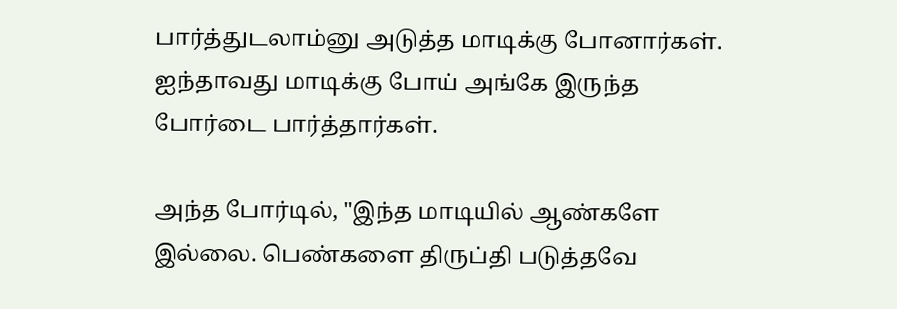பார்த்துடலாம்னு அடுத்த மாடிக்கு போனார்கள். ஐந்தாவது மாடிக்கு போய் அங்கே இருந்த போர்டை பார்த்தார்கள்.

அந்த போர்டில், "இந்த மாடியில் ஆண்களே இல்லை. பெண்களை திருப்தி படுத்தவே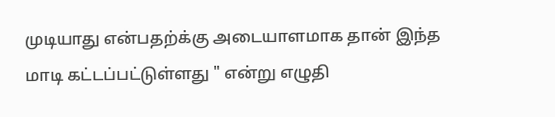முடியாது என்பதற்க்கு அடையாளமாக தான் இந்த மாடி கட்டப்பட்டுள்ளது " என்று எழுதி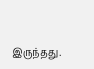இருந்தது.